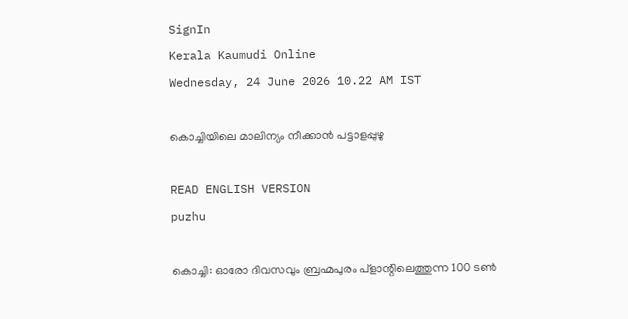SignIn
Kerala Kaumudi Online
Wednesday, 24 June 2026 10.22 AM IST

കൊച്ചിയിലെ മാലിന്യം നീക്കാൻ പട്ടാളപ്പുഴു

READ ENGLISH VERSION
puzhu

കൊച്ചി: ഓരോ ദിവസവും ബ്രഹ്മപുരം പ്ളാന്റിലെത്തുന്ന 100 ടൺ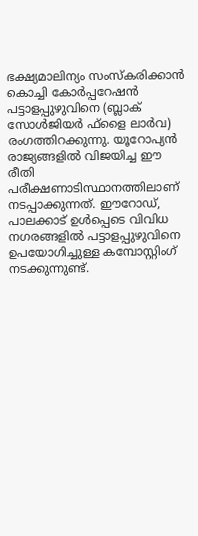ഭക്ഷ്യമാലിന്യം സംസ്കരിക്കാൻ കൊച്ചി കോർപ്പറേഷൻ പട്ടാളപ്പുഴുവിനെ (ബ്ലാക് സോൾജിയർ ഫ്ളൈ ലാർവ) രംഗത്തിറക്കുന്നു. യൂറോപ്യൻ രാജ്യങ്ങളിൽ വിജയിച്ച ‌ഈ രീതി പരീക്ഷണാടിസ്ഥാനത്തിലാണ് നടപ്പാക്കുന്നത്. ഈറോഡ്, പാലക്കാട് ഉൾപ്പെടെ വിവിധ നഗരങ്ങളിൽ പട്ടാളപ്പുഴുവിനെ ഉപയോഗിച്ചുള്ള കമ്പോസ്റ്റിംഗ് നടക്കുന്നുണ്ട്.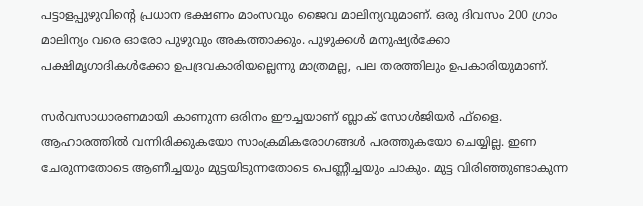പട്ടാളപ്പുഴുവിന്റെ പ്രധാന ഭക്ഷണം മാംസവും ജൈവ മാലിന്യവുമാണ്. ഒരു ദിവസം 200 ഗ്രാം മാലിന്യം വരെ ഓരോ പുഴുവും അകത്താക്കും. പുഴുക്കൾ മനുഷ്യർക്കോ പക്ഷിമൃഗാദികൾക്കോ ഉപദ്രവകാരിയല്ലെന്നു മാത്രമല്ല, പല തരത്തിലും ഉപകാരിയുമാണ്.

സർവസാധാരണമായി കാണുന്ന ഒരിനം ഈച്ചയാണ് ബ്ലാക് സോൾജിയർ ഫ്ളൈ. ആഹാരത്തിൽ വന്നിരിക്കുകയോ സാംക്രമികരോഗങ്ങൾ പരത്തുകയോ ചെയ്യില്ല. ഇണ ചേരുന്നതോടെ ആണീച്ചയും മുട്ടയിടുന്നതോടെ പെണ്ണീച്ചയും ചാകും. മുട്ട വിരിഞ്ഞുണ്ടാകുന്ന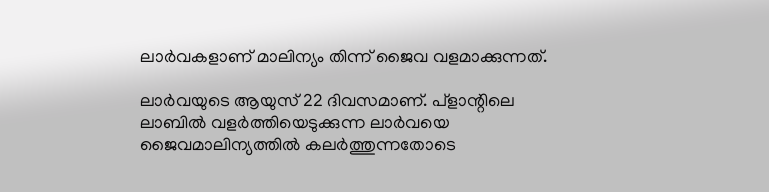ലാർവകളാണ് മാലിന്യം തിന്ന് ജൈവ വളമാക്കുന്നത്.

ലാർവയുടെ ആയുസ് 22 ദിവസമാണ്. പ്ളാന്റിലെ ലാബിൽ വളർത്തിയെടുക്കുന്ന ലാർവയെ ജൈവമാലിന്യത്തിൽ കലർത്തുന്നതോടെ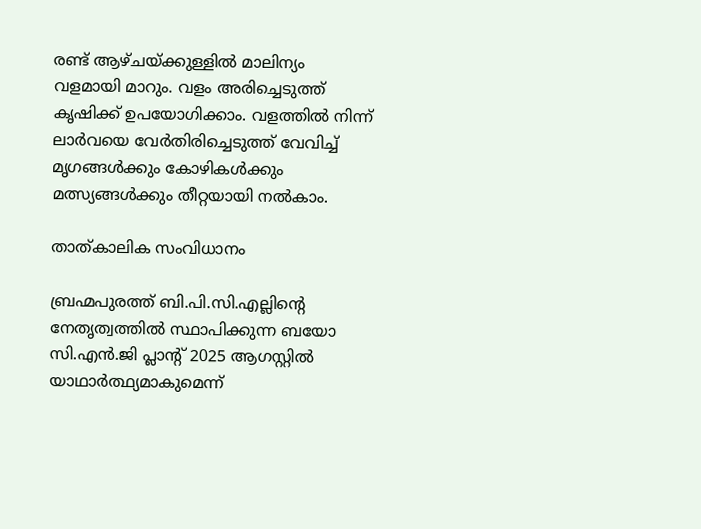രണ്ട് ആഴ്ചയ്ക്കുള്ളിൽ മാലിന്യം വളമായി മാറും. വളം അരിച്ചെടുത്ത് കൃഷിക്ക് ഉപയോഗിക്കാം. വളത്തിൽ നിന്ന് ലാർവയെ വേർതിരിച്ചെടുത്ത് വേവിച്ച് മൃഗങ്ങൾക്കും കോഴികൾക്കും മത്സ്യങ്ങൾക്കും തീറ്റയായി നൽകാം.

താത്കാലിക സംവിധാനം

ബ്രഹ്മപുരത്ത് ബി.പി.സി.എല്ലിന്റെ നേതൃത്വത്തിൽ സ്ഥാപിക്കുന്ന ബയോ സി.എൻ.ജി പ്ലാന്റ് 2025 ആഗസ്റ്റിൽ യാഥാർത്ഥ്യമാകുമെന്ന്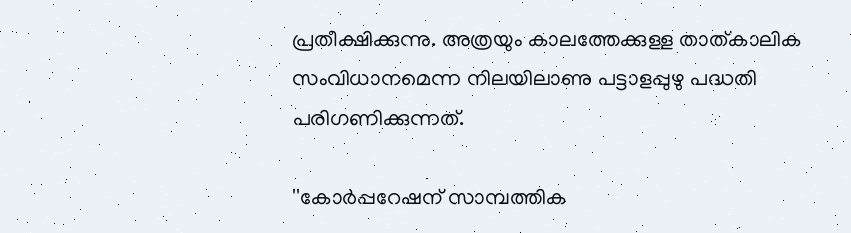പ്രതീക്ഷിക്കുന്നു. അത്രയും കാലത്തേക്കുള്ള താത്കാലിക സംവിധാനമെന്ന നിലയിലാണു പട്ടാളപ്പുഴു പദ്ധതി പരിഗണിക്കുന്നത്.

''കോർപ്പറേഷന് സാമ്പത്തിക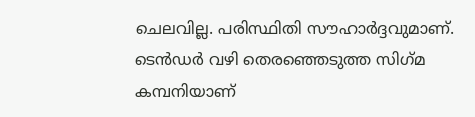ചെലവില്ല. പരിസ്ഥിതി സൗഹാർദ്ദവുമാണ്. ടെൻഡർ വഴി തെരഞ്ഞെടുത്ത സിഗ്‌മ കമ്പനിയാണ്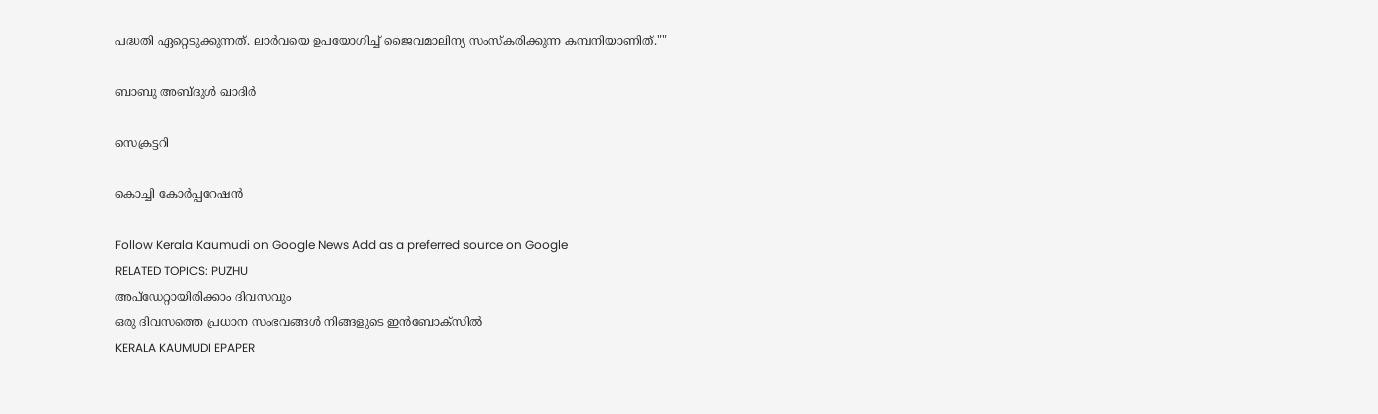പദ്ധതി ഏറ്റെടുക്കുന്നത്. ലാർവയെ ഉപയോഗിച്ച് ജൈവമാലിന്യ സംസ്കരിക്കുന്ന കമ്പനിയാണിത്.""

ബാബു അബ്ദുൾ ഖാദിർ

സെക്രട്ടറി

കൊച്ചി കോർപ്പറേഷൻ

Follow Kerala Kaumudi on Google News Add as a preferred source on Google
RELATED TOPICS: PUZHU
അപ്ഡേറ്റായിരിക്കാം ദിവസവും
ഒരു ദിവസത്തെ പ്രധാന സംഭവങ്ങൾ നിങ്ങളുടെ ഇൻബോക്സിൽ
KERALA KAUMUDI EPAPER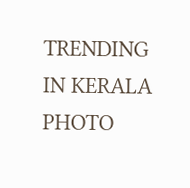TRENDING IN KERALA
PHOTO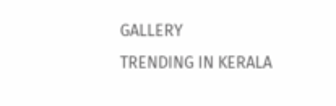GALLERY
TRENDING IN KERALA